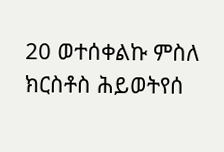20 ወተሰቀልኩ ምስለ ክርስቶስ ሕይወትየሰ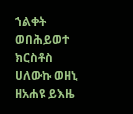ኀልቀት ወበሕይወተ ክርስቶስ ሀለውኩ ወዘኒ ዘአሐዩ ይእዜ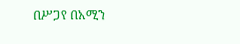በሥጋየ በአሚን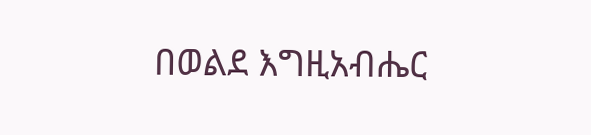በወልደ እግዚአብሔር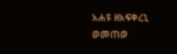አሐዩ ዘአፍቀረኒ ወመጠወ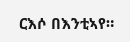ርእሶ በእንቲኣየ።